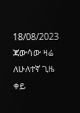18/08/2023
ጃውሳው ዛሬ ለሁለተኛ ጊዜ ቀይ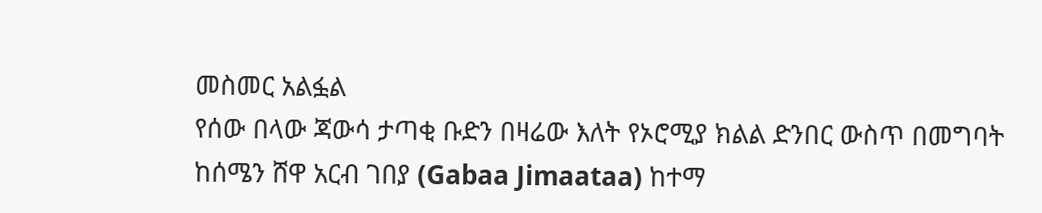መስመር አልፏል
የሰው በላው ጃውሳ ታጣቂ ቡድን በዛሬው እለት የኦሮሚያ ክልል ድንበር ውስጥ በመግባት ከሰሜን ሸዋ አርብ ገበያ (Gabaa Jimaataa) ከተማ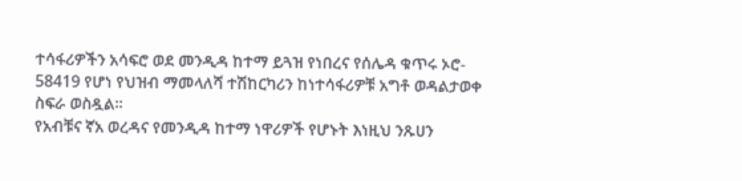ተሳፋሪዎችን አሳፍሮ ወደ መንዲዳ ከተማ ይጓዝ የነበረና የሰሌዳ ቁጥሩ ኦሮ- 58419 የሆነ የህዝብ ማመላለሻ ተሽከርካሪን ከነተሳፋሪዎቹ አግቶ ወዳልታወቀ ስፍራ ወስዷል።
የአብቹና ኛአ ወረዳና የመንዲዳ ከተማ ነዋሪዎች የሆኑት እነዚህ ንጹሀን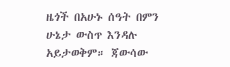ዜጎች በአሁኑ ሰዓት በምን ሁኔታ ውስጥ እንዳሉ አይታወቅም። ጃውሳው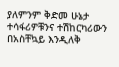ያለምንም ቅድመ ሁኔታ ተሳፋሪዎቹንና ተሽከርካሪውን በአስቸኳይ እንዲለቅ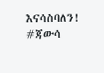እናሳስባለን!
#ጃውሳ